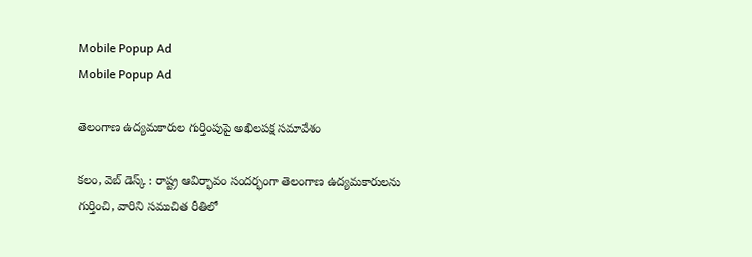Mobile Popup Ad
Mobile Popup Ad

తెలంగాణ ఉద్యమకారుల గుర్తింపుపై అఖిలపక్ష సమావేశం

కలం, వెబ్ డెస్క్ : రాష్ట్ర ఆవిర్భావం సందర్భంగా తెలంగాణ ఉద్యమకారులను గుర్తించి, వారిని సముచిత రీతిలో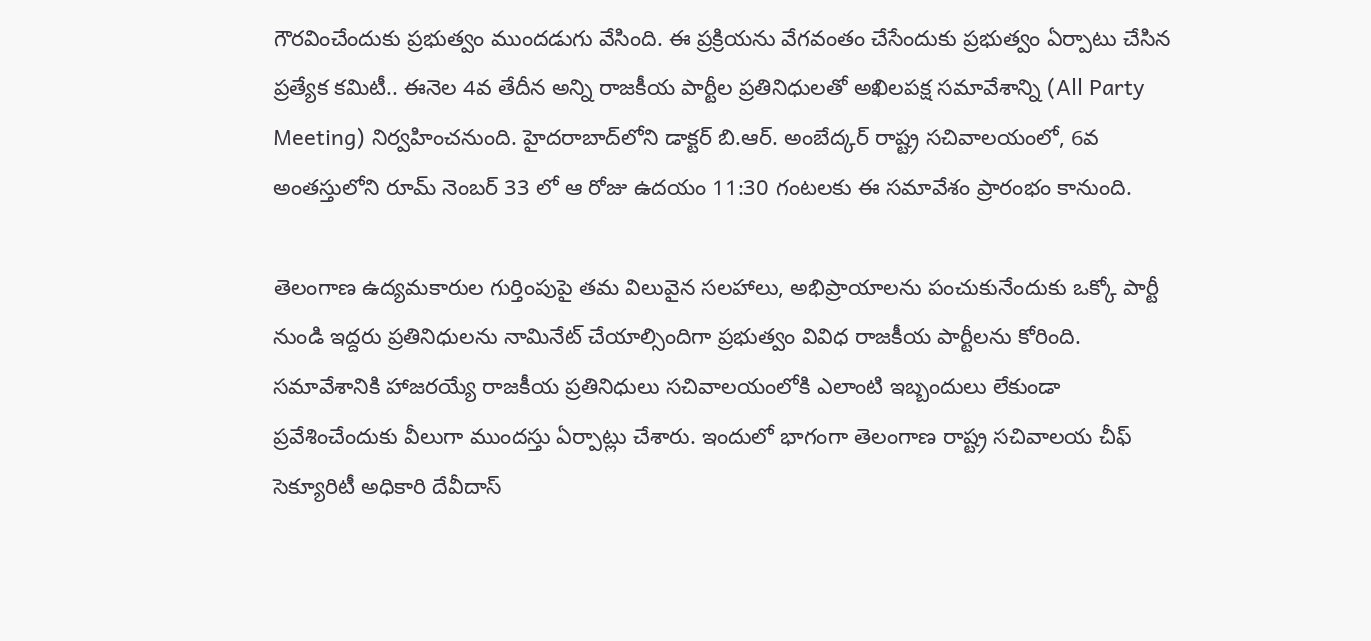గౌరవించేందుకు ప్రభుత్వం ముందడుగు వేసింది. ఈ ప్రక్రియను వేగవంతం చేసేందుకు ప్రభుత్వం ఏర్పాటు చేసిన ప్రత్యేక కమిటీ.. ఈనెల 4వ తేదీన అన్ని రాజకీయ పార్టీల ప్రతినిధులతో అఖిలపక్ష సమావేశాన్ని (All Party Meeting) నిర్వహించనుంది. హైదరాబాద్‌లోని డాక్టర్ బి.ఆర్. అంబేద్కర్ రాష్ట్ర సచివాలయంలో, 6వ అంతస్తులోని రూమ్ నెంబర్ 33 లో ఆ రోజు ఉదయం 11:30 గంటలకు ఈ సమావేశం ప్రారంభం కానుంది.

తెలంగాణ ఉద్యమకారుల గుర్తింపుపై తమ విలువైన సలహాలు, అభిప్రాయాలను పంచుకునేందుకు ఒక్కో పార్టీ నుండి ఇద్దరు ప్రతినిధులను నామినేట్ చేయాల్సిందిగా ప్రభుత్వం వివిధ రాజకీయ పార్టీలను కోరింది. సమావేశానికి హాజరయ్యే రాజకీయ ప్రతినిధులు సచివాలయంలోకి ఎలాంటి ఇబ్బందులు లేకుండా ప్రవేశించేందుకు వీలుగా ముందస్తు ఏర్పాట్లు చేశారు. ఇందులో భాగంగా తెలంగాణ రాష్ట్ర సచివాలయ చీఫ్ సెక్యూరిటీ అధికారి దేవీదాస్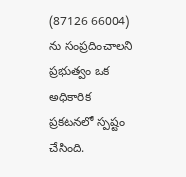(87126 66004) ను సంప్రదించాలని ప్రభుత్వం ఒక అధికారిక ప్రకటనలో స్పష్టం చేసింది.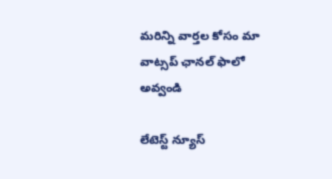మ‌రిన్ని వార్త‌ల కోసం మా వాట్స‌ప్ ఛాన‌ల్ ఫాలో అవ్వండి

లేటెస్ట్ న్యూస్‌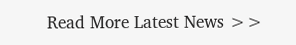Read More Latest News >>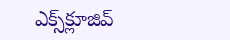ఎక్స్‌క్లూజివ్‌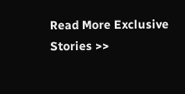Read More Exclusive Stories >>